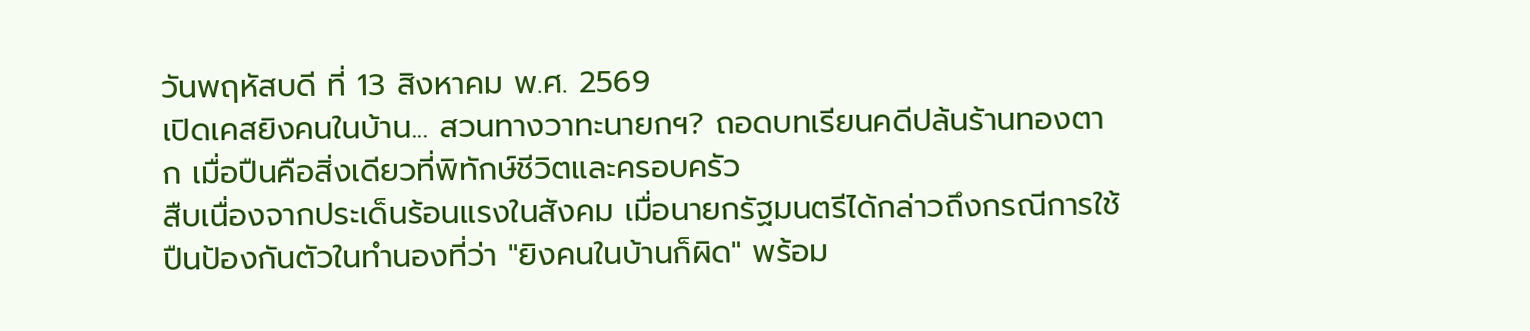วันพฤหัสบดี ที่ 13 สิงหาคม พ.ศ. 2569
เปิดเคสยิงคนในบ้าน... สวนทางวาทะนายกฯ? ถอดบทเรียนคดีปล้นร้านทองตาก เมื่อปืนคือสิ่งเดียวที่พิทักษ์ชีวิตและครอบครัว
สืบเนื่องจากประเด็นร้อนแรงในสังคม เมื่อนายกรัฐมนตรีได้กล่าวถึงกรณีการใช้ปืนป้องกันตัวในทำนองที่ว่า "ยิงคนในบ้านก็ผิด" พร้อม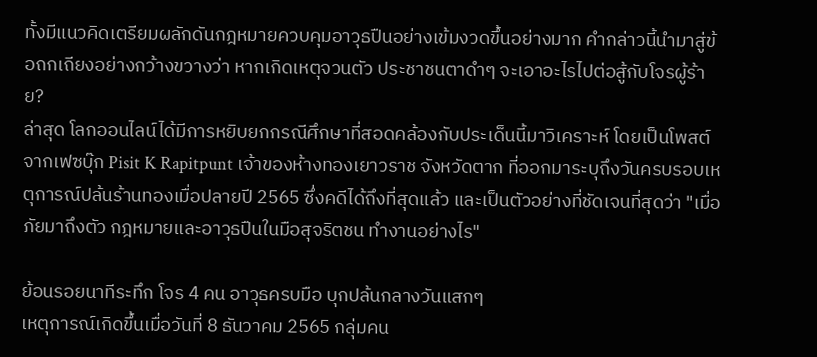ทั้งมีแนวคิดเตรียมผลักดันกฎหมายควบคุมอาวุธปืนอย่างเข้มงวดขึ้นอย่างมาก คำกล่าวนี้นำมาสู่ข้อถกเถียงอย่างกว้างขวางว่า หากเกิดเหตุจวนตัว ประชาชนตาดำๆ จะเอาอะไรไปต่อสู้กับโจรผู้ร้าย?
ล่าสุด โลกออนไลน์ได้มีการหยิบยกกรณีศึกษาที่สอดคล้องกับประเด็นนี้มาวิเคราะห์ โดยเป็นโพสต์จากเฟซบุ๊ก Pisit K Rapitpunt เจ้าของห้างทองเยาวราช จังหวัดตาก ที่ออกมาระบุถึงวันครบรอบเหตุการณ์ปล้นร้านทองเมื่อปลายปี 2565 ซึ่งคดีได้ถึงที่สุดแล้ว และเป็นตัวอย่างที่ชัดเจนที่สุดว่า "เมื่อภัยมาถึงตัว กฎหมายและอาวุธปืนในมือสุจริตชน ทำงานอย่างไร"

ย้อนรอยนาทีระทึก โจร 4 คน อาวุธครบมือ บุกปล้นกลางวันแสกๆ
เหตุการณ์เกิดขึ้นเมื่อวันที่ 8 ธันวาคม 2565 กลุ่มคน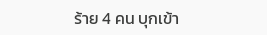ร้าย 4 คน บุกเข้า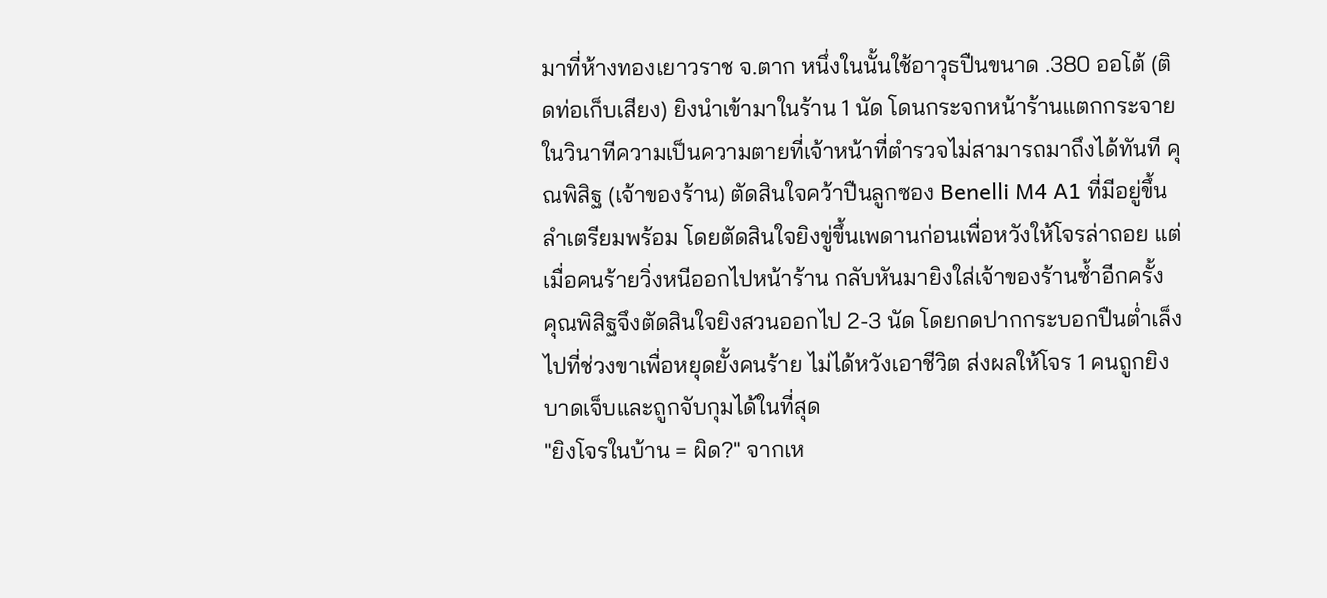มาที่ห้างทองเยาวราช จ.ตาก หนึ่งในนั้นใช้อาวุธปืนขนาด .380 ออโต้ (ติดท่อเก็บเสียง) ยิงนำเข้ามาในร้าน 1 นัด โดนกระจกหน้าร้านแตกกระจาย
ในวินาทีความเป็นความตายที่เจ้าหน้าที่ตำรวจไม่สามารถมาถึงได้ทันที คุณพิสิฐ (เจ้าของร้าน) ตัดสินใจคว้าปืนลูกซอง Benelli M4 A1 ที่มีอยู่ขึ้นลำเตรียมพร้อม โดยตัดสินใจยิงขู่ขึ้นเพดานก่อนเพื่อหวังให้โจรล่าถอย แต่เมื่อคนร้ายวิ่งหนีออกไปหน้าร้าน กลับหันมายิงใส่เจ้าของร้านซ้ำอีกครั้ง
คุณพิสิฐจึงตัดสินใจยิงสวนออกไป 2-3 นัด โดยกดปากกระบอกปืนต่ำเล็งไปที่ช่วงขาเพื่อหยุดยั้งคนร้าย ไม่ได้หวังเอาชีวิต ส่งผลให้โจร 1 คนถูกยิงบาดเจ็บและถูกจับกุมได้ในที่สุด
"ยิงโจรในบ้าน = ผิด?" จากเห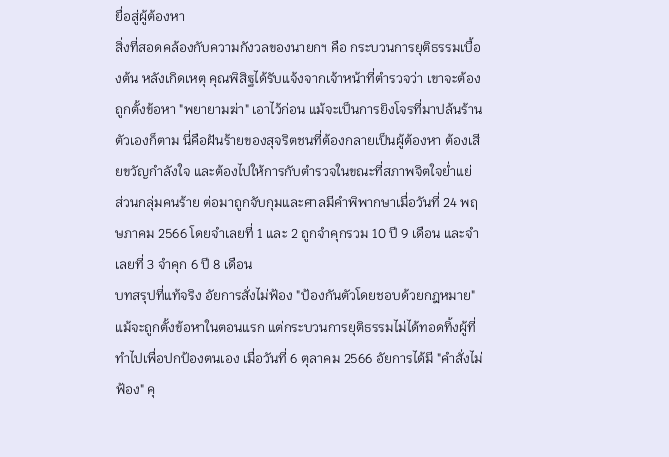ยื่อสู่ผู้ต้องหา
สิ่งที่สอดคล้องกับความกังวลของนายกฯ คือ กระบวนการยุติธรรมเบื้องต้น หลังเกิดเหตุ คุณพิสิฐได้รับแจ้งจากเจ้าหน้าที่ตำรวจว่า เขาจะต้องถูกตั้งข้อหา "พยายามฆ่า" เอาไว้ก่อน แม้จะเป็นการยิงโจรที่มาปล้นร้านตัวเองก็ตาม นี่คือฝันร้ายของสุจริตชนที่ต้องกลายเป็นผู้ต้องหา ต้องเสียขวัญกำลังใจ และต้องไปให้การกับตำรวจในขณะที่สภาพจิตใจย่ำแย่
ส่วนกลุ่มคนร้าย ต่อมาถูกจับกุมและศาลมีคำพิพากษาเมื่อวันที่ 24 พฤษภาคม 2566 โดยจำเลยที่ 1 และ 2 ถูกจำคุกรวม 10 ปี 9 เดือน และจำเลยที่ 3 จำคุก 6 ปี 8 เดือน
บทสรุปที่แท้จริง อัยการสั่งไม่ฟ้อง "ป้องกันตัวโดยชอบด้วยกฎหมาย"
แม้จะถูกตั้งข้อหาในตอนแรก แต่กระบวนการยุติธรรมไม่ได้ทอดทิ้งผู้ที่ทำไปเพื่อปกป้องตนเอง เมื่อวันที่ 6 ตุลาคม 2566 อัยการได้มี "คำสั่งไม่ฟ้อง" คุ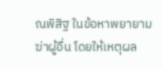ณพิสิฐ ในข้อหาพยายามฆ่าผู้อื่น โดยให้เหตุผล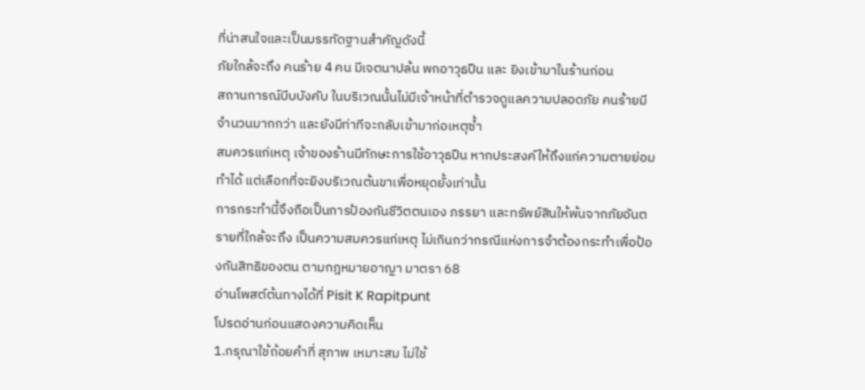ที่น่าสนใจและเป็นบรรทัดฐานสำคัญดังนี้
ภัยใกล้จะถึง คนร้าย 4 คน มีเจตนาปล้น พกอาวุธปืน และ ยิงเข้ามาในร้านก่อน
สถานการณ์บีบบังคับ ในบริเวณนั้นไม่มีเจ้าหน้าที่ตำรวจดูแลความปลอดภัย คนร้ายมีจำนวนมากกว่า และยังมีท่าทีจะกลับเข้ามาก่อเหตุซ้ำ
สมควรแก่เหตุ เจ้าของร้านมีทักษะการใช้อาวุธปืน หากประสงค์ให้ถึงแก่ความตายย่อมทำได้ แต่เลือกที่จะยิงบริเวณต้นขาเพื่อหยุดยั้งเท่านั้น
การกระทำนี้จึงถือเป็นการป้องกันชีวิตตนเอง ภรรยา และทรัพย์สินให้พ้นจากภัยอันตรายที่ใกล้จะถึง เป็นความสมควรแก่เหตุ ไม่เกินกว่ากรณีแห่งการจำต้องกระทำเพื่อป้องกันสิทธิของตน ตามกฎหมายอาญา มาตรา 68
อ่านโพสต์ต้นทางได้ที่ Pisit K Rapitpunt
โปรดอ่านก่อนแสดงความคิดเห็น
1.กรุณาใช้ถ้อยคำที่ สุภาพ เหมาะสม ไม่ใช้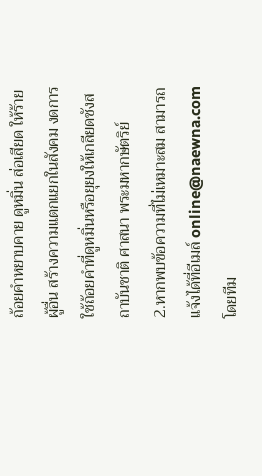ถ้อยคำหยาบคาย ดูหมิ่น ส่อเสียด ให้ร้ายผู้อื่น สร้างความแตกแยกในสังคม งดการใช้ถ้อยคำที่ดูหมิ่นหรือยุยงให้เกลียดชังสถาบันชาติ ศาสนา พระมหากษัตริย์
2.หากพบข้อความที่ไม่เหมาะสม สามารถแจ้งได้ที่อีเมล์ online@naewna.com โดยทีม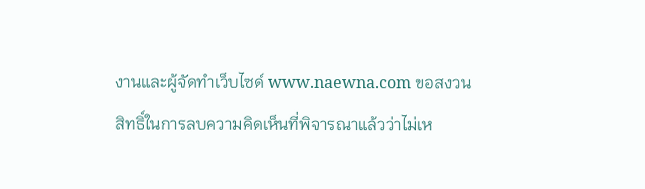งานและผู้จัดทำเว็บไซด์ www.naewna.com ขอสงวนสิทธิ์ในการลบความคิดเห็นที่พิจารณาแล้วว่าไม่เห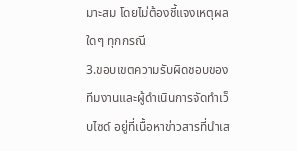มาะสม โดยไม่ต้องชี้แจงเหตุผลใดๆ ทุกกรณี
3.ขอบเขตความรับผิดชอบของทีมงานและผู้ดำเนินการจัดทำเว็บไซด์ อยู่ที่เนื้อหาข่าวสารที่นำเส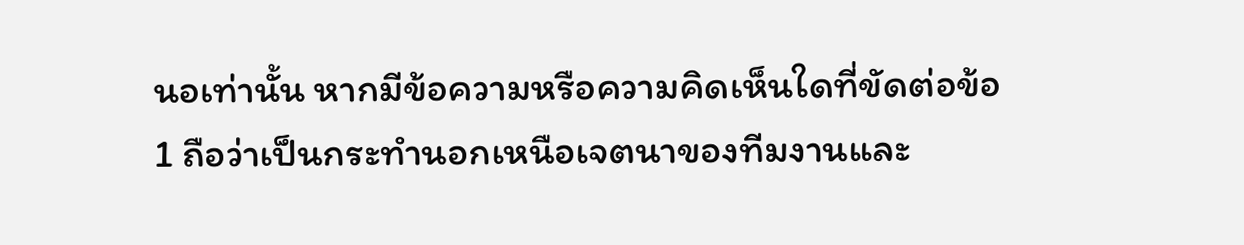นอเท่านั้น หากมีข้อความหรือความคิดเห็นใดที่ขัดต่อข้อ 1 ถือว่าเป็นกระทำนอกเหนือเจตนาของทีมงานและ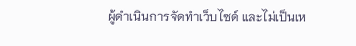ผู้ดำเนินการจัดทำเว็บไซด์ และไม่เป็นเห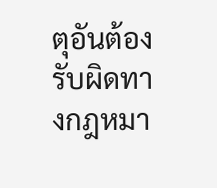ตุอันต้องรับผิดทางกฎหมา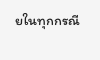ยในทุกกรณี